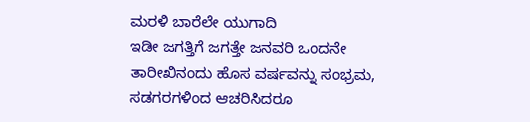ಮರಳಿ ಬಾರೆಲೇ ಯುಗಾದಿ
ಇಡೀ ಜಗತ್ತಿಗೆ ಜಗತ್ತೇ ಜನವರಿ ಒಂದನೇ ತಾರೀಖಿನಂದು ಹೊಸ ವರ್ಷವನ್ನು ಸಂಭ್ರಮ, ಸಡಗರಗಳಿಂದ ಆಚರಿಸಿದರೂ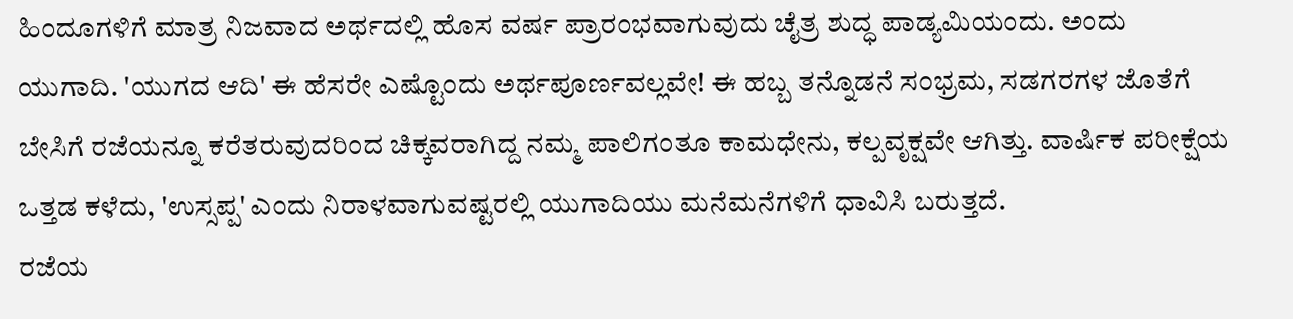ಹಿಂದೂಗಳಿಗೆ ಮಾತ್ರ ನಿಜವಾದ ಅರ್ಥದಲ್ಲಿ ಹೊಸ ವರ್ಷ ಪ್ರಾರಂಭವಾಗುವುದು ಚೈತ್ರ ಶುದ್ಧ ಪಾಡ್ಯಮಿಯಂದು. ಅಂದು ಯುಗಾದಿ. 'ಯುಗದ ಆದಿ' ಈ ಹೆಸರೇ ಎಷ್ಟೊಂದು ಅರ್ಥಪೂರ್ಣವಲ್ಲವೇ! ಈ ಹಬ್ಬ ತನ್ನೊಡನೆ ಸಂಭ್ರಮ, ಸಡಗರಗಳ ಜೊತೆಗೆ ಬೇಸಿಗೆ ರಜೆಯನ್ನೂ ಕರೆತರುವುದರಿಂದ ಚಿಕ್ಕವರಾಗಿದ್ದ ನಮ್ಮ ಪಾಲಿಗಂತೂ ಕಾಮಧೇನು, ಕಲ್ಪವೃಕ್ಷವೇ ಆಗಿತ್ತು. ವಾರ್ಷಿಕ ಪರೀಕ್ಷೆಯ ಒತ್ತಡ ಕಳೆದು, 'ಉಸ್ಸಪ್ಪ' ಎಂದು ನಿರಾಳವಾಗುವಷ್ಟರಲ್ಲಿ ಯುಗಾದಿಯು ಮನೆಮನೆಗಳಿಗೆ ಧಾವಿಸಿ ಬರುತ್ತದೆ.
ರಜೆಯ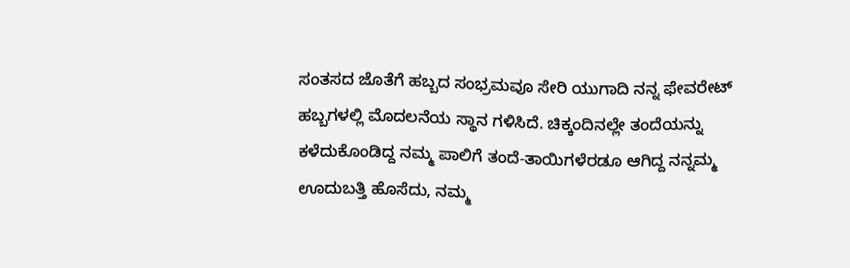ಸಂತಸದ ಜೊತೆಗೆ ಹಬ್ಬದ ಸಂಭ್ರಮವೂ ಸೇರಿ ಯುಗಾದಿ ನನ್ನ ಫೇವರೇಟ್ ಹಬ್ಬಗಳಲ್ಲಿ ಮೊದಲನೆಯ ಸ್ಥಾನ ಗಳಿಸಿದೆ. ಚಿಕ್ಕಂದಿನಲ್ಲೇ ತಂದೆಯನ್ನು ಕಳೆದುಕೊಂಡಿದ್ದ ನಮ್ಮ ಪಾಲಿಗೆ ತಂದೆ-ತಾಯಿಗಳೆರಡೂ ಆಗಿದ್ದ ನನ್ನಮ್ಮ ಊದುಬತ್ತಿ ಹೊಸೆದು, ನಮ್ಮ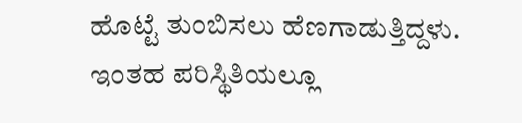ಹೊಟ್ಟೆ ತುಂಬಿಸಲು ಹೆಣಗಾಡುತ್ತಿದ್ದಳು. ಇಂತಹ ಪರಿಸ್ಥಿತಿಯಲ್ಲೂ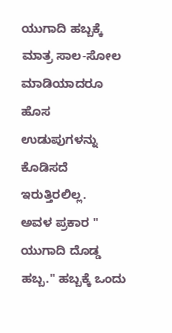ಯುಗಾದಿ ಹಬ್ಬಕ್ಕೆ ಮಾತ್ರ ಸಾಲ-ಸೋಲ ಮಾಡಿಯಾದರೂ ಹೊಸ ಉಡುಪುಗಳನ್ನು ಕೊಡಿಸದೆ ಇರುತ್ತಿರಲಿಲ್ಲ.
ಅವಳ ಪ್ರಕಾರ " ಯುಗಾದಿ ದೊಡ್ಡ ಹಬ್ಬ." ಹಬ್ಬಕ್ಕೆ ಒಂದು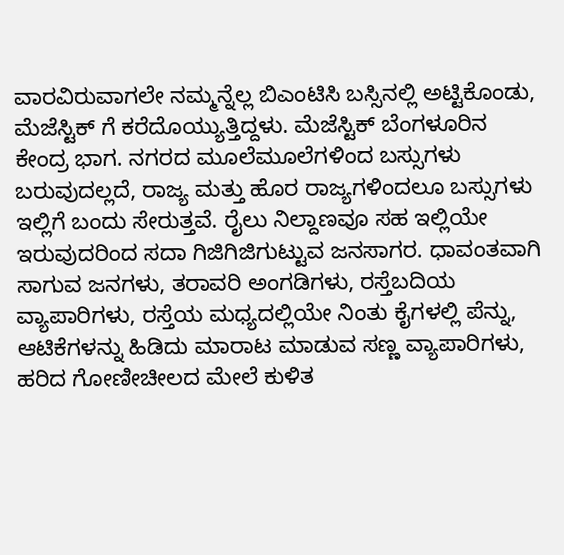ವಾರವಿರುವಾಗಲೇ ನಮ್ಮನ್ನೆಲ್ಲ ಬಿಎಂಟಿಸಿ ಬಸ್ಸಿನಲ್ಲಿ ಅಟ್ಟಿಕೊಂಡು, ಮೆಜೆಸ್ಟಿಕ್ ಗೆ ಕರೆದೊಯ್ಯುತ್ತಿದ್ದಳು. ಮೆಜೆಸ್ಟಿಕ್ ಬೆಂಗಳೂರಿನ ಕೇಂದ್ರ ಭಾಗ. ನಗರದ ಮೂಲೆಮೂಲೆಗಳಿಂದ ಬಸ್ಸುಗಳು ಬರುವುದಲ್ಲದೆ, ರಾಜ್ಯ ಮತ್ತು ಹೊರ ರಾಜ್ಯಗಳಿಂದಲೂ ಬಸ್ಸುಗಳು ಇಲ್ಲಿಗೆ ಬಂದು ಸೇರುತ್ತವೆ. ರೈಲು ನಿಲ್ದಾಣವೂ ಸಹ ಇಲ್ಲಿಯೇ ಇರುವುದರಿಂದ ಸದಾ ಗಿಜಿಗಿಜಿಗುಟ್ಟುವ ಜನಸಾಗರ. ಧಾವಂತವಾಗಿ ಸಾಗುವ ಜನಗಳು, ತರಾವರಿ ಅಂಗಡಿಗಳು, ರಸ್ತೆಬದಿಯ ವ್ಯಾಪಾರಿಗಳು, ರಸ್ತೆಯ ಮಧ್ಯದಲ್ಲಿಯೇ ನಿಂತು ಕೈಗಳಲ್ಲಿ ಪೆನ್ನು, ಆಟಿಕೆಗಳನ್ನು ಹಿಡಿದು ಮಾರಾಟ ಮಾಡುವ ಸಣ್ಣ ವ್ಯಾಪಾರಿಗಳು, ಹರಿದ ಗೋಣೀಚೀಲದ ಮೇಲೆ ಕುಳಿತ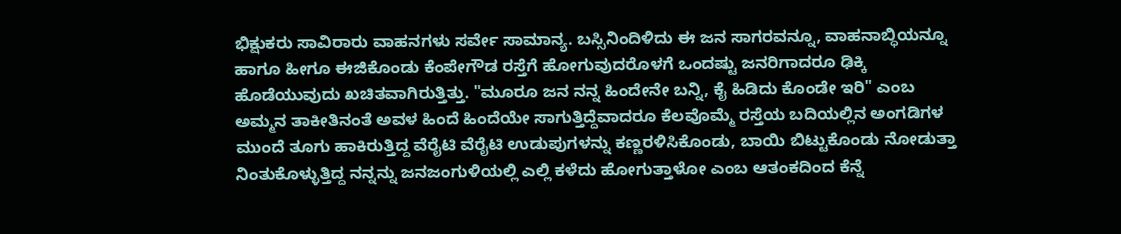ಭಿಕ್ಷುಕರು ಸಾವಿರಾರು ವಾಹನಗಳು ಸರ್ವೇ ಸಾಮಾನ್ಯ. ಬಸ್ಸಿನಿಂದಿಳಿದು ಈ ಜನ ಸಾಗರವನ್ನೂ, ವಾಹನಾಬ್ಧಿಯನ್ನೂ ಹಾಗೂ ಹೀಗೂ ಈಜಿಕೊಂಡು ಕೆಂಪೇಗೌಡ ರಸ್ತೆಗೆ ಹೋಗುವುದರೊಳಗೆ ಒಂದಷ್ಟು ಜನರಿಗಾದರೂ ಢಿಕ್ಕಿ ಹೊಡೆಯುವುದು ಖಚಿತವಾಗಿರುತ್ತಿತ್ತು. "ಮೂರೂ ಜನ ನನ್ನ ಹಿಂದೇನೇ ಬನ್ನಿ, ಕೈ ಹಿಡಿದು ಕೊಂಡೇ ಇರಿ" ಎಂಬ ಅಮ್ಮನ ತಾಕೀತಿನಂತೆ ಅವಳ ಹಿಂದೆ ಹಿಂದೆಯೇ ಸಾಗುತ್ತಿದ್ದೆವಾದರೂ ಕೆಲವೊಮ್ಮೆ ರಸ್ತೆಯ ಬದಿಯಲ್ಲಿನ ಅಂಗಡಿಗಳ ಮುಂದೆ ತೂಗು ಹಾಕಿರುತ್ತಿದ್ದ ವೆರೈಟಿ ವೆರೈಟಿ ಉಡುಪುಗಳನ್ನು ಕಣ್ಣರಳಿಸಿಕೊಂಡು, ಬಾಯಿ ಬಿಟ್ಟುಕೊಂಡು ನೋಡುತ್ತಾ ನಿಂತುಕೊಳ್ಳುತ್ತಿದ್ದ ನನ್ನನ್ನು ಜನಜಂಗುಳಿಯಲ್ಲಿ ಎಲ್ಲಿ ಕಳೆದು ಹೋಗುತ್ತಾಳೋ ಎಂಬ ಆತಂಕದಿಂದ ಕೆನ್ನೆ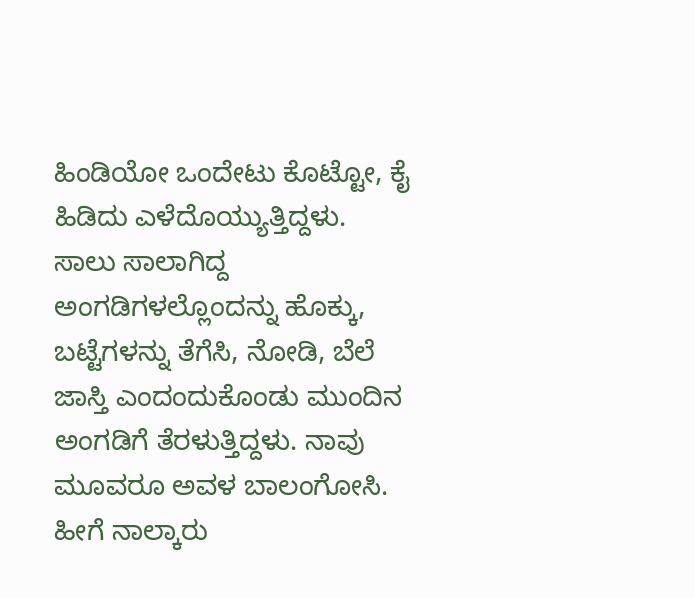ಹಿಂಡಿಯೋ ಒಂದೇಟು ಕೊಟ್ಟೋ, ಕೈ ಹಿಡಿದು ಎಳೆದೊಯ್ಯುತ್ತಿದ್ದಳು. ಸಾಲು ಸಾಲಾಗಿದ್ದ ಅಂಗಡಿಗಳಲ್ಲೊಂದನ್ನು ಹೊಕ್ಕು, ಬಟ್ಟೆಗಳನ್ನು ತೆಗೆಸಿ, ನೋಡಿ, ಬೆಲೆ ಜಾಸ್ತಿ ಎಂದಂದುಕೊಂಡು ಮುಂದಿನ ಅಂಗಡಿಗೆ ತೆರಳುತ್ತಿದ್ದಳು. ನಾವು ಮೂವರೂ ಅವಳ ಬಾಲಂಗೋಸಿ.
ಹೀಗೆ ನಾಲ್ಕಾರು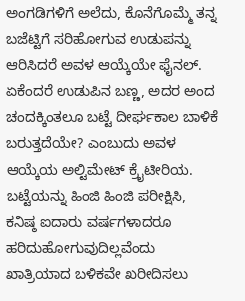ಅಂಗಡಿಗಳಿಗೆ ಅಲೆದು, ಕೊನೆಗೊಮ್ಮೆ ತನ್ನ ಬಜೆಟ್ಟಿಗೆ ಸರಿಹೋಗುವ ಉಡುಪನ್ನು ಆರಿಸಿದರೆ ಅವಳ ಆಯ್ಕೆಯೇ ಫೈನಲ್. ಏಕೆಂದರೆ ಉಡುಪಿನ ಬಣ್ಣ, ಅದರ ಅಂದ ಚಂದಕ್ಕಿಂತಲೂ ಬಟ್ಟೆ ದೀರ್ಘಕಾಲ ಬಾಳಿಕೆ ಬರುತ್ತದೆಯೇ? ಎಂಬುದು ಅವಳ ಆಯ್ಕೆಯ ಅಲ್ಟಿಮೇಟ್ ಕ್ರೈಟೀರಿಯ. ಬಟ್ಟೆಯನ್ನು ಹಿಂಜಿ ಹಿಂಜಿ ಪರೀಕ್ಷಿಸಿ, ಕನಿಷ್ಠ ಐದಾರು ವರ್ಷಗಳಾದರೂ ಹರಿದುಹೋಗುವುದಿಲ್ಲವೆಂದು ಖಾತ್ರಿಯಾದ ಬಳಿಕವೇ ಖರೀದಿಸಲು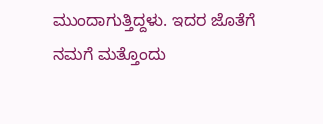ಮುಂದಾಗುತ್ತಿದ್ದಳು. ಇದರ ಜೊತೆಗೆ ನಮಗೆ ಮತ್ತೊಂದು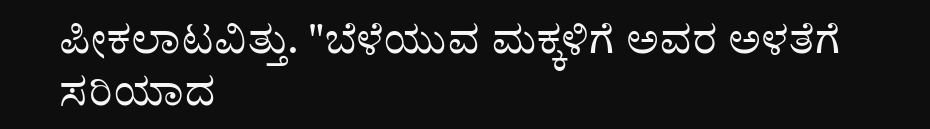ಪೀಕಲಾಟವಿತ್ತು. "ಬೆಳೆಯುವ ಮಕ್ಕಳಿಗೆ ಅವರ ಅಳತೆಗೆ ಸರಿಯಾದ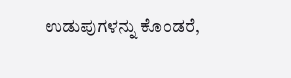ಉಡುಪುಗಳನ್ನು ಕೊಂಡರೆ,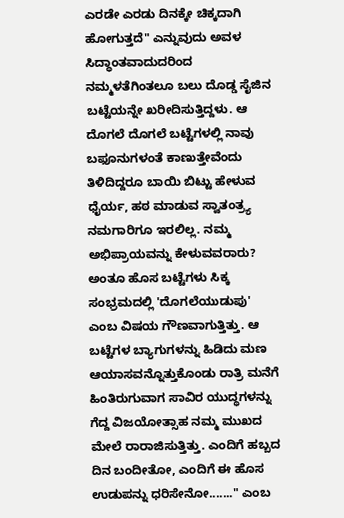ಎರಡೇ ಎರಡು ದಿನಕ್ಕೇ ಚಿಕ್ಕದಾಗಿ ಹೋಗುತ್ತದೆ" ಎನ್ನುವುದು ಅವಳ ಸಿದ್ಧಾಂತವಾದುದರಿಂದ ನಮ್ಮಳತೆಗಿಂತಲೂ ಬಲು ದೊಡ್ಡ ಸೈಜಿನ ಬಟ್ಟೆಯನ್ನೇ ಖರೀದಿಸುತ್ತಿದ್ದಳು. ಆ ದೊಗಲೆ ದೊಗಲೆ ಬಟ್ಟೆಗಳಲ್ಲಿ ನಾವು ಬಫೂನುಗಳಂತೆ ಕಾಣುತ್ತೇವೆಂದು ತಿಳಿದಿದ್ದರೂ ಬಾಯಿ ಬಿಟ್ಟು ಹೇಳುವ ಧೈರ್ಯ, ಹಠ ಮಾಡುವ ಸ್ವಾತಂತ್ರ್ಯ ನಮಗಾರಿಗೂ ಇರಲಿಲ್ಲ. ನಮ್ಮ ಅಭಿಪ್ರಾಯವನ್ನು ಕೇಳುವವರಾರು? ಅಂತೂ ಹೊಸ ಬಟ್ಟೆಗಳು ಸಿಕ್ಕ ಸಂಭ್ರಮದಲ್ಲಿ 'ದೊಗಲೆಯುಡುಪು' ಎಂಬ ವಿಷಯ ಗೌಣವಾಗುತ್ತಿತ್ತು. ಆ ಬಟ್ಟೆಗಳ ಬ್ಯಾಗುಗಳನ್ನು ಹಿಡಿದು ಮಣ ಆಯಾಸವನ್ನೊತ್ತುಕೊಂಡು ರಾತ್ರಿ ಮನೆಗೆ ಹಿಂತಿರುಗುವಾಗ ಸಾವಿರ ಯುದ್ಧಗಳನ್ನು ಗೆದ್ದ ವಿಜಯೋತ್ಸಾಹ ನಮ್ಮ ಮುಖದ ಮೇಲೆ ರಾರಾಜಿಸುತ್ತಿತ್ತು. ಎಂದಿಗೆ ಹಬ್ಬದ ದಿನ ಬಂದೀತೋ, ಎಂದಿಗೆ ಈ ಹೊಸ ಉಡುಪನ್ನು ಧರಿಸೇನೋ......." ಎಂಬ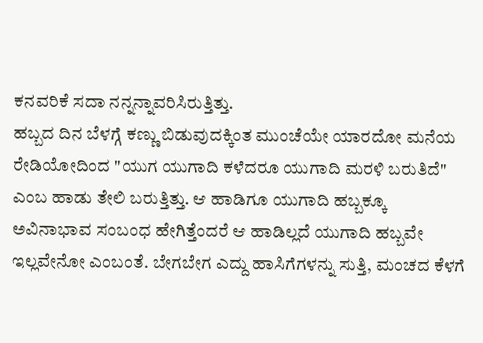ಕನವರಿಕೆ ಸದಾ ನನ್ನನ್ನಾವರಿಸಿರುತ್ತಿತ್ತು.
ಹಬ್ಬದ ದಿನ ಬೆಳಗ್ಗೆ ಕಣ್ಣು ಬಿಡುವುದಕ್ಕಿಂತ ಮುಂಚೆಯೇ ಯಾರದೋ ಮನೆಯ ರೇಡಿಯೋದಿಂದ "ಯುಗ ಯುಗಾದಿ ಕಳೆದರೂ ಯುಗಾದಿ ಮರಳಿ ಬರುತಿದೆ" ಎಂಬ ಹಾಡು ತೇಲಿ ಬರುತ್ತಿತ್ತು. ಆ ಹಾಡಿಗೂ ಯುಗಾದಿ ಹಬ್ಬಕ್ಕೂ ಅವಿನಾಭಾವ ಸಂಬಂಧ ಹೇಗಿತ್ತೆಂದರೆ ಆ ಹಾಡಿಲ್ಲದೆ ಯುಗಾದಿ ಹಬ್ಬವೇ ಇಲ್ಲವೇನೋ ಎಂಬಂತೆ. ಬೇಗಬೇಗ ಎದ್ದು ಹಾಸಿಗೆಗಳನ್ನು ಸುತ್ತಿ, ಮಂಚದ ಕೆಳಗೆ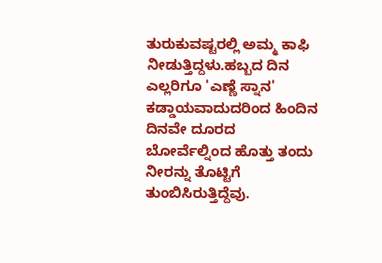ತುರುಕುವಷ್ಟರಲ್ಲಿ ಅಮ್ಮ ಕಾಫಿ ನೀಡುತ್ತಿದ್ದಳು.ಹಬ್ಬದ ದಿನ ಎಲ್ಲರಿಗೂ 'ಎಣ್ಣೆ ಸ್ನಾನ' ಕಡ್ಡಾಯವಾದುದರಿಂದ ಹಿಂದಿನ ದಿನವೇ ದೂರದ ಬೋರ್ವೆಲ್ನಿಂದ ಹೊತ್ತು ತಂದು ನೀರನ್ನು ತೊಟ್ಟಿಗೆ ತುಂಬಿಸಿರುತ್ತಿದ್ದೆವು.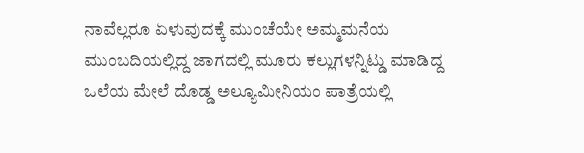ನಾವೆಲ್ಲರೂ ಏಳುವುದಕ್ಕೆ ಮುಂಚೆಯೇ ಅಮ್ಮಮನೆಯ ಮುಂಬದಿಯಲ್ಲಿದ್ದ ಜಾಗದಲ್ಲಿ ಮೂರು ಕಲ್ಲುಗಳನ್ನಿಟ್ಡು ಮಾಡಿದ್ದ ಒಲೆಯ ಮೇಲೆ ದೊಡ್ಡ ಅಲ್ಯೂಮೀನಿಯಂ ಪಾತ್ರೆಯಲ್ಲಿ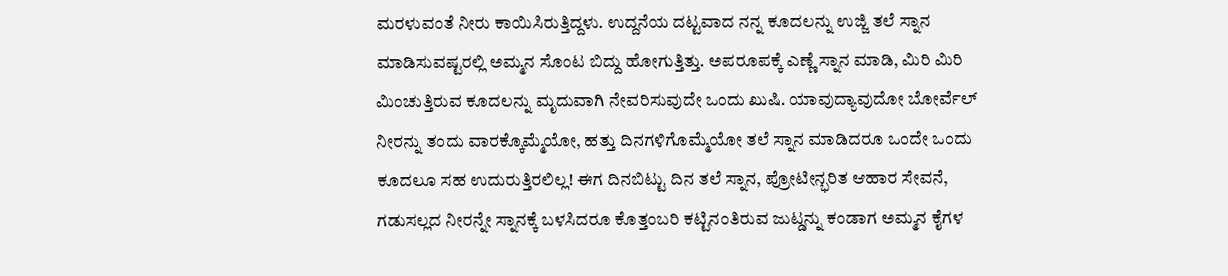ಮರಳುವಂತೆ ನೀರು ಕಾಯಿಸಿರುತ್ತಿದ್ದಳು. ಉದ್ದನೆಯ ದಟ್ಟವಾದ ನನ್ನ ಕೂದಲನ್ನು ಉಜ್ಜಿ ತಲೆ ಸ್ನಾನ ಮಾಡಿಸುವಷ್ಟರಲ್ಲಿ ಅಮ್ಮನ ಸೊಂಟ ಬಿದ್ದು ಹೋಗುತ್ತಿತ್ತು. ಅಪರೂಪಕ್ಕೆ ಎಣ್ಣೆ ಸ್ನಾನ ಮಾಡಿ, ಮಿರಿ ಮಿರಿ ಮಿಂಚುತ್ತಿರುವ ಕೂದಲನ್ನು ಮೃದುವಾಗಿ ನೇವರಿಸುವುದೇ ಒಂದು ಖುಷಿ. ಯಾವುದ್ಯಾವುದೋ ಬೋರ್ವೆಲ್ ನೀರನ್ನು ತಂದು ವಾರಕ್ಕೊಮ್ಮೆಯೋ, ಹತ್ತು ದಿನಗಳಿಗೊಮ್ಮೆಯೋ ತಲೆ ಸ್ನಾನ ಮಾಡಿದರೂ ಒಂದೇ ಒಂದು ಕೂದಲೂ ಸಹ ಉದುರುತ್ತಿರಲಿಲ್ಲ! ಈಗ ದಿನಬಿಟ್ಟು ದಿನ ತಲೆ ಸ್ನಾನ, ಪ್ರೋಟೀನ್ಭರಿತ ಆಹಾರ ಸೇವನೆ, ಗಡುಸಲ್ಲದ ನೀರನ್ನೇ ಸ್ನಾನಕ್ಕೆ ಬಳಸಿದರೂ ಕೊತ್ತಂಬರಿ ಕಟ್ಟಿನಂತಿರುವ ಜುಟ್ಡನ್ನು ಕಂಡಾಗ ಅಮ್ಮನ ಕೈಗಳ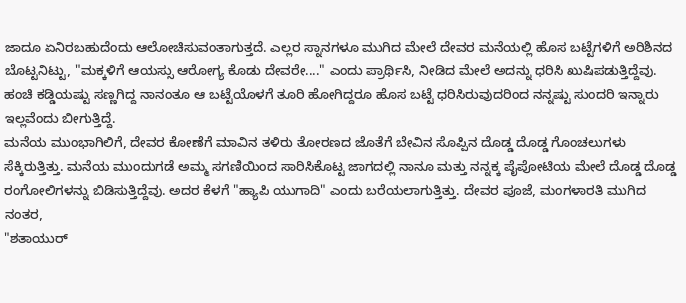ಜಾದೂ ಏನಿರಬಹುದೆಂದು ಆಲೋಚಿಸುವಂತಾಗುತ್ತದೆ. ಎಲ್ಲರ ಸ್ನಾನಗಳೂ ಮುಗಿದ ಮೇಲೆ ದೇವರ ಮನೆಯಲ್ಲಿ ಹೊಸ ಬಟ್ಟೆಗಳಿಗೆ ಅರಿಶಿನದ ಬೊಟ್ಟನಿಟ್ಟು, "ಮಕ್ಕಳಿಗೆ ಆಯಸ್ಸು ಆರೋಗ್ಯ ಕೊಡು ದೇವರೇ...." ಎಂದು ಪ್ರಾರ್ಥಿಸಿ, ನೀಡಿದ ಮೇಲೆ ಅದನ್ನು ಧರಿಸಿ ಖುಷಿಪಡುತ್ತಿದ್ದೆವು. ಹಂಚಿ ಕಡ್ಡಿಯಷ್ಟು ಸಣ್ಣಗಿದ್ದ ನಾನಂತೂ ಆ ಬಟ್ಟೆಯೊಳಗೆ ತೂರಿ ಹೋಗಿದ್ದರೂ ಹೊಸ ಬಟ್ಟೆ ಧರಿಸಿರುವುದರಿಂದ ನನ್ನಷ್ಟು ಸುಂದರಿ ಇನ್ನಾರು ಇಲ್ಲವೆಂದು ಬೀಗುತ್ತಿದ್ದೆ.
ಮನೆಯ ಮುಂಭಾಗಿಲಿಗೆ, ದೇವರ ಕೋಣೆಗೆ ಮಾವಿನ ತಳಿರು ತೋರಣದ ಜೊತೆಗೆ ಬೇವಿನ ಸೊಪ್ಪಿನ ದೊಡ್ಡ ದೊಡ್ಡ ಗೊಂಚಲುಗಳು ಸೆಕ್ಕಿರುತ್ತಿತ್ತು. ಮನೆಯ ಮುಂದುಗಡೆ ಅಮ್ಮ ಸಗಣಿಯಿಂದ ಸಾರಿಸಿಕೊಟ್ಟ ಜಾಗದಲ್ಲಿ ನಾನೂ ಮತ್ತು ನನ್ನಕ್ಕ ಪೈಪೋಟಿಯ ಮೇಲೆ ದೊಡ್ಡ ದೊಡ್ಡ ರಂಗೋಲಿಗಳನ್ನು ಬಿಡಿಸುತ್ತಿದ್ದೆವು. ಅದರ ಕೆಳಗೆ "ಹ್ಯಾಪಿ ಯುಗಾದಿ" ಎಂದು ಬರೆಯಲಾಗುತ್ತಿತ್ತು. ದೇವರ ಪೂಜೆ, ಮಂಗಳಾರತಿ ಮುಗಿದ ನಂತರ,
"ಶತಾಯುರ್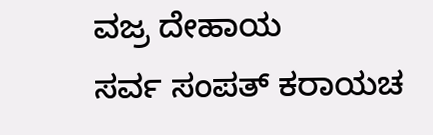ವಜ್ರ ದೇಹಾಯ
ಸರ್ವ ಸಂಪತ್ ಕರಾಯಚ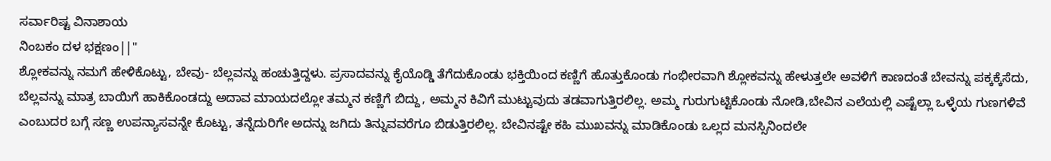ಸರ್ವಾರಿಷ್ಟ ವಿನಾಶಾಯ
ನಿಂಬಕಂ ದಳ ಭಕ್ಷಣಂ||"
ಶ್ಲೋಕವನ್ನು ನಮಗೆ ಹೇಳಿಕೊಟ್ಟು, ಬೇವು- ಬೆಲ್ಲವನ್ನು ಹಂಚುತ್ತಿದ್ದಳು. ಪ್ರಸಾದವನ್ನು ಕೈಯೊಡ್ಡಿ ತೆಗೆದುಕೊಂಡು ಭಕ್ತಿಯಿಂದ ಕಣ್ಣಿಗೆ ಹೊತ್ತುಕೊಂಡು ಗಂಭೀರವಾಗಿ ಶ್ಲೋಕವನ್ನು ಹೇಳುತ್ತಲೇ ಅವಳಿಗೆ ಕಾಣದಂತೆ ಬೇವನ್ನು ಪಕ್ಕಕ್ಕೆಸೆದು, ಬೆಲ್ಲವನ್ನು ಮಾತ್ರ ಬಾಯಿಗೆ ಹಾಕಿಕೊಂಡದ್ದು ಅದಾವ ಮಾಯದಲ್ಲೋ ತಮ್ಮನ ಕಣ್ಣಿಗೆ ಬಿದ್ದು, ಅಮ್ಮನ ಕಿವಿಗೆ ಮುಟ್ಟುವುದು ತಡವಾಗುತ್ತಿರಲಿಲ್ಲ. ಅಮ್ಮ ಗುರುಗುಟ್ಟಿಕೊಂಡು ನೋಡಿ,ಬೇವಿನ ಎಲೆಯಲ್ಲಿ ಎಷ್ಟೆಲ್ಲಾ ಒಳ್ಳೆಯ ಗುಣಗಳಿವೆ ಎಂಬುದರ ಬಗ್ಗೆ ಸಣ್ಣ ಉಪನ್ಯಾಸವನ್ನೇ ಕೊಟ್ಟು, ತನ್ನೆದುರಿಗೇ ಅದನ್ನು ಜಗಿದು ತಿನ್ನುವವರೆಗೂ ಬಿಡುತ್ತಿರಲಿಲ್ಲ. ಬೇವಿನಷ್ಟೇ ಕಹಿ ಮುಖವನ್ನು ಮಾಡಿಕೊಂಡು ಒಲ್ಲದ ಮನಸ್ಸಿನಿಂದಲೇ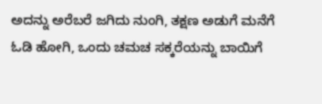ಅದನ್ನು ಅರೆಬರೆ ಜಗಿದು ನುಂಗಿ, ತಕ್ಷಣ ಅಡುಗೆ ಮನೆಗೆ ಓಡಿ ಹೋಗಿ, ಒಂದು ಚಮಚ ಸಕ್ಕರೆಯನ್ನು ಬಾಯಿಗೆ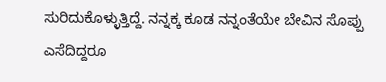ಸುರಿದುಕೊಳ್ಳುತ್ತಿದ್ದೆ. ನನ್ನಕ್ಕ ಕೂಡ ನನ್ನಂತೆಯೇ ಬೇವಿನ ಸೊಪ್ಪು ಎಸೆದಿದ್ದರೂ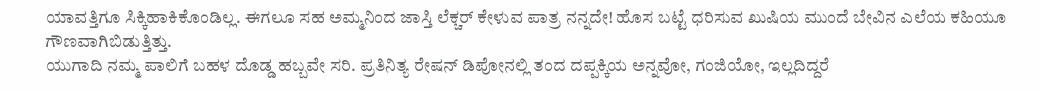ಯಾವತ್ತಿಗೂ ಸಿಕ್ಕಿಹಾಕಿಕೊಂಡಿಲ್ಲ. ಈಗಲೂ ಸಹ ಅಮ್ಮನಿಂದ ಜಾಸ್ತಿ ಲೆಕ್ಚರ್ ಕೇಳುವ ಪಾತ್ರ ನನ್ನದೇ! ಹೊಸ ಬಟ್ಟೆ ಧರಿಸುವ ಖುಷಿಯ ಮುಂದೆ ಬೇವಿನ ಎಲೆಯ ಕಹಿಯೂ ಗೌಣವಾಗಿಬಿಡುತ್ತಿತ್ತು.
ಯುಗಾದಿ ನಮ್ಮ ಪಾಲಿಗೆ ಬಹಳ ದೊಡ್ಡ ಹಬ್ಬವೇ ಸರಿ. ಪ್ರತಿನಿತ್ಯ ರೇಷನ್ ಡಿಪೋನಲ್ಲಿ ತಂದ ದಪ್ಪಕ್ಕಿಯ ಅನ್ನವೋ, ಗಂಜಿಯೋ, ಇಲ್ಲದಿದ್ದರೆ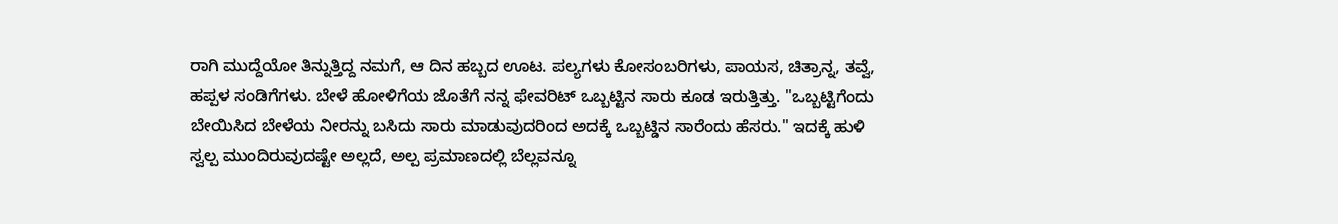ರಾಗಿ ಮುದ್ದೆಯೋ ತಿನ್ನುತ್ತಿದ್ದ ನಮಗೆ, ಆ ದಿನ ಹಬ್ಬದ ಊಟ. ಪಲ್ಯಗಳು ಕೋಸಂಬರಿಗಳು, ಪಾಯಸ, ಚಿತ್ರಾನ್ನ, ತವ್ವೆ, ಹಪ್ಪಳ ಸಂಡಿಗೆಗಳು. ಬೇಳೆ ಹೋಳಿಗೆಯ ಜೊತೆಗೆ ನನ್ನ ಫೇವರಿಟ್ ಒಬ್ಬಟ್ಟಿನ ಸಾರು ಕೂಡ ಇರುತ್ತಿತ್ತು. "ಒಬ್ಬಟ್ಟಿಗೆಂದು ಬೇಯಿಸಿದ ಬೇಳೆಯ ನೀರನ್ನು ಬಸಿದು ಸಾರು ಮಾಡುವುದರಿಂದ ಅದಕ್ಕೆ ಒಬ್ಬಟ್ಡಿನ ಸಾರೆಂದು ಹೆಸರು." ಇದಕ್ಕೆ ಹುಳಿ ಸ್ವಲ್ಪ ಮುಂದಿರುವುದಷ್ಟೇ ಅಲ್ಲದೆ, ಅಲ್ಪ ಪ್ರಮಾಣದಲ್ಲಿ ಬೆಲ್ಲವನ್ನೂ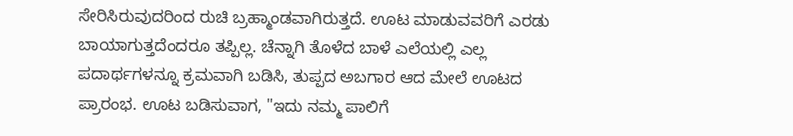ಸೇರಿಸಿರುವುದರಿಂದ ರುಚಿ ಬ್ರಹ್ಮಾಂಡವಾಗಿರುತ್ತದೆ. ಊಟ ಮಾಡುವವರಿಗೆ ಎರಡು ಬಾಯಾಗುತ್ತದೆಂದರೂ ತಪ್ಪಿಲ್ಲ. ಚೆನ್ನಾಗಿ ತೊಳೆದ ಬಾಳೆ ಎಲೆಯಲ್ಲಿ ಎಲ್ಲ ಪದಾರ್ಥಗಳನ್ನೂ ಕ್ರಮವಾಗಿ ಬಡಿಸಿ, ತುಪ್ಪದ ಅಬಗಾರ ಆದ ಮೇಲೆ ಊಟದ ಪ್ರಾರಂಭ. ಊಟ ಬಡಿಸುವಾಗ, "ಇದು ನಮ್ಮ ಪಾಲಿಗೆ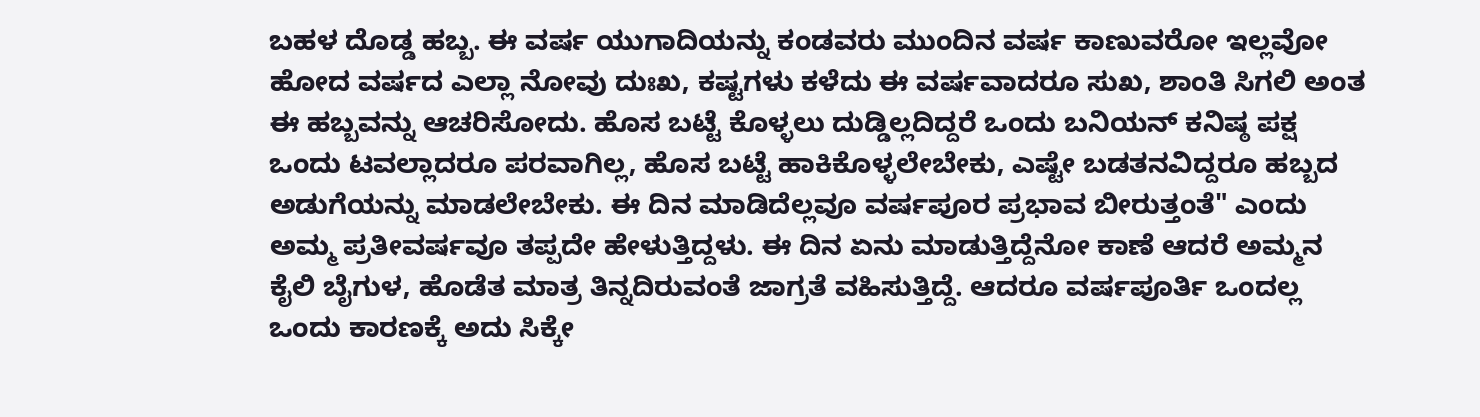ಬಹಳ ದೊಡ್ಡ ಹಬ್ಬ. ಈ ವರ್ಷ ಯುಗಾದಿಯನ್ನು ಕಂಡವರು ಮುಂದಿನ ವರ್ಷ ಕಾಣುವರೋ ಇಲ್ಲವೋ ಹೋದ ವರ್ಷದ ಎಲ್ಲಾ ನೋವು ದುಃಖ, ಕಷ್ಟಗಳು ಕಳೆದು ಈ ವರ್ಷವಾದರೂ ಸುಖ, ಶಾಂತಿ ಸಿಗಲಿ ಅಂತ ಈ ಹಬ್ಬವನ್ನು ಆಚರಿಸೋದು. ಹೊಸ ಬಟ್ಟೆ ಕೊಳ್ಳಲು ದುಡ್ಡಿಲ್ಲದಿದ್ದರೆ ಒಂದು ಬನಿಯನ್ ಕನಿಷ್ಠ ಪಕ್ಷ ಒಂದು ಟವಲ್ಲಾದರೂ ಪರವಾಗಿಲ್ಲ, ಹೊಸ ಬಟ್ಟೆ ಹಾಕಿಕೊಳ್ಳಲೇಬೇಕು, ಎಷ್ಟೇ ಬಡತನವಿದ್ದರೂ ಹಬ್ಬದ ಅಡುಗೆಯನ್ನು ಮಾಡಲೇಬೇಕು. ಈ ದಿನ ಮಾಡಿದೆಲ್ಲವೂ ವರ್ಷಪೂರ ಪ್ರಭಾವ ಬೀರುತ್ತಂತೆ" ಎಂದು ಅಮ್ಮ ಪ್ರತೀವರ್ಷವೂ ತಪ್ಪದೇ ಹೇಳುತ್ತಿದ್ದಳು. ಈ ದಿನ ಏನು ಮಾಡುತ್ತಿದ್ದೆನೋ ಕಾಣೆ ಆದರೆ ಅಮ್ಮನ ಕೈಲಿ ಬೈಗುಳ, ಹೊಡೆತ ಮಾತ್ರ ತಿನ್ನದಿರುವಂತೆ ಜಾಗ್ರತೆ ವಹಿಸುತ್ತಿದ್ದೆ. ಆದರೂ ವರ್ಷಪೂರ್ತಿ ಒಂದಲ್ಲ ಒಂದು ಕಾರಣಕ್ಕೆ ಅದು ಸಿಕ್ಕೇ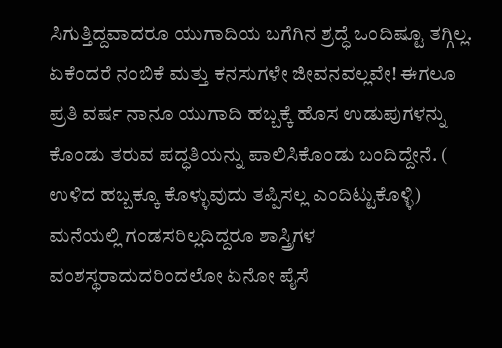ಸಿಗುತ್ತಿದ್ದವಾದರೂ ಯುಗಾದಿಯ ಬಗೆಗಿನ ಶ್ರದ್ಧೆ ಒಂದಿಷ್ಟೂ ತಗ್ಗಿಲ್ಲ. ಏಕೆಂದರೆ ನಂಬಿಕೆ ಮತ್ತು ಕನಸುಗಳೇ ಜೀವನವಲ್ಲವೇ! ಈಗಲೂ ಪ್ರತಿ ವರ್ಷ ನಾನೂ ಯುಗಾದಿ ಹಬ್ಬಕ್ಕೆ ಹೊಸ ಉಡುಪುಗಳನ್ನು ಕೊಂಡು ತರುವ ಪದ್ಧತಿಯನ್ನು ಪಾಲಿಸಿಕೊಂಡು ಬಂದಿದ್ದೇನೆ. ( ಉಳಿದ ಹಬ್ಬಕ್ಕೂ ಕೊಳ್ಳುವುದು ತಪ್ಪಿಸಲ್ಲ ಎಂದಿಟ್ಟುಕೊಳ್ಳಿ)
ಮನೆಯಲ್ಲಿ ಗಂಡಸರಿಲ್ಲದಿದ್ದರೂ ಶಾಸ್ತ್ರಿಗಳ ವಂಶಸ್ಥರಾದುದರಿಂದಲೋ ಏನೋ ಪೈಸೆ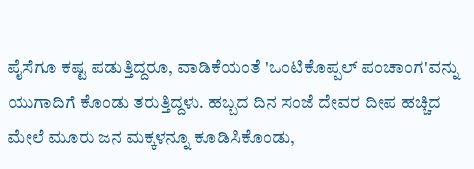ಪೈಸೆಗೂ ಕಷ್ಟ ಪಡುತ್ತಿದ್ದರೂ, ವಾಡಿಕೆಯಂತೆ 'ಒಂಟಿಕೊಪ್ಪಲ್ ಪಂಚಾಂಗ'ವನ್ನು ಯುಗಾದಿಗೆ ಕೊಂಡು ತರುತ್ತಿದ್ದಳು. ಹಬ್ಬದ ದಿನ ಸಂಜೆ ದೇವರ ದೀಪ ಹಚ್ಚಿದ ಮೇಲೆ ಮೂರು ಜನ ಮಕ್ಕಳನ್ನೂ ಕೂಡಿಸಿಕೊಂಡು,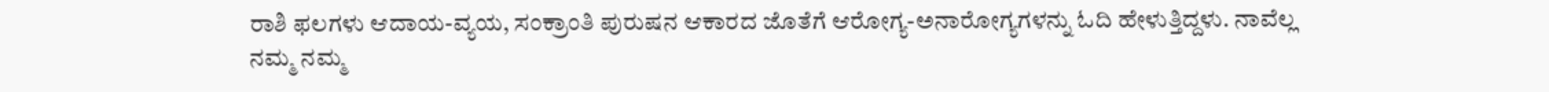ರಾಶಿ ಫಲಗಳು ಆದಾಯ-ವ್ಯಯ, ಸಂಕ್ರಾಂತಿ ಪುರುಷನ ಆಕಾರದ ಜೊತೆಗೆ ಆರೋಗ್ಯ-ಅನಾರೋಗ್ಯಗಳನ್ನು ಓದಿ ಹೇಳುತ್ತಿದ್ದಳು. ನಾವೆಲ್ಲ ನಮ್ಮ ನಮ್ಮ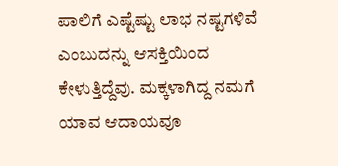ಪಾಲಿಗೆ ಎಷ್ಟೆಷ್ಟು ಲಾಭ ನಷ್ಟಗಳಿವೆ ಎಂಬುದನ್ನು ಆಸಕ್ತಿಯಿಂದ ಕೇಳುತ್ತಿದ್ದೆವು. ಮಕ್ಕಳಾಗಿದ್ದ ನಮಗೆ ಯಾವ ಆದಾಯವೂ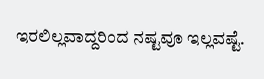ಇರಲಿಲ್ಲವಾದ್ದರಿಂದ ನಷ್ಟವೂ ಇಲ್ಲವಷ್ಟೆ.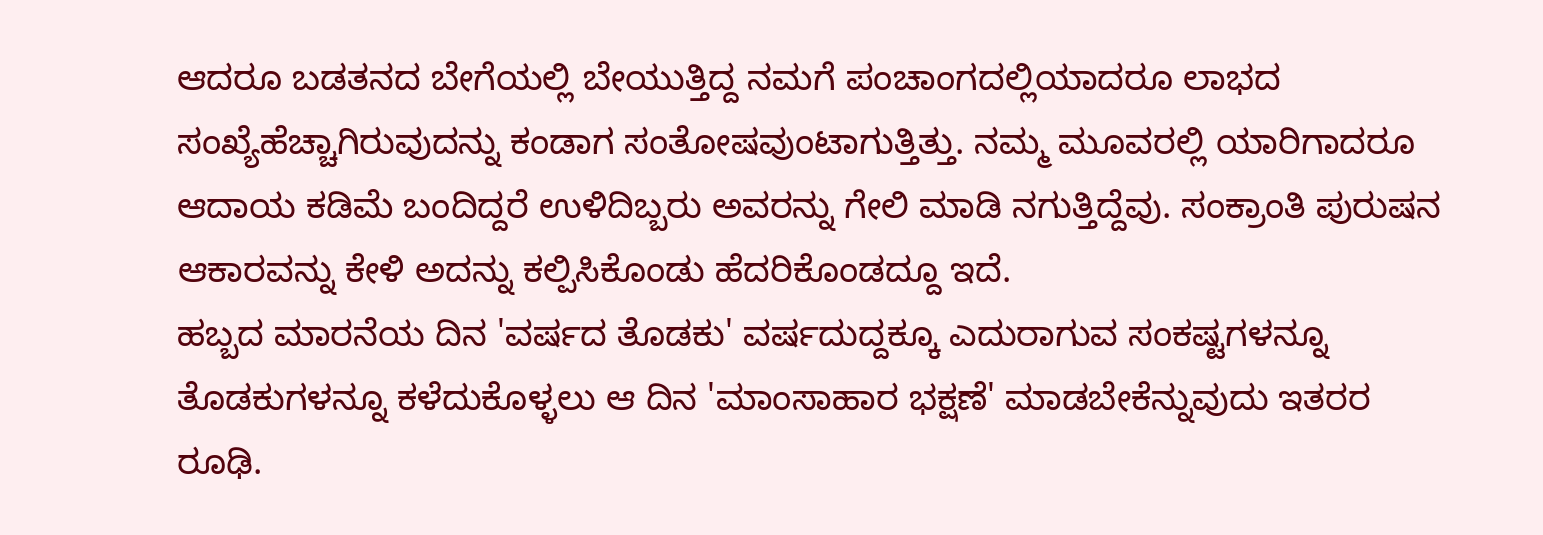ಆದರೂ ಬಡತನದ ಬೇಗೆಯಲ್ಲಿ ಬೇಯುತ್ತಿದ್ದ ನಮಗೆ ಪಂಚಾಂಗದಲ್ಲಿಯಾದರೂ ಲಾಭದ ಸಂಖ್ಯೆಹೆಚ್ಚಾಗಿರುವುದನ್ನು ಕಂಡಾಗ ಸಂತೋಷವುಂಟಾಗುತ್ತಿತ್ತು. ನಮ್ಮ ಮೂವರಲ್ಲಿ ಯಾರಿಗಾದರೂ ಆದಾಯ ಕಡಿಮೆ ಬಂದಿದ್ದರೆ ಉಳಿದಿಬ್ಬರು ಅವರನ್ನು ಗೇಲಿ ಮಾಡಿ ನಗುತ್ತಿದ್ದೆವು. ಸಂಕ್ರಾಂತಿ ಪುರುಷನ ಆಕಾರವನ್ನು ಕೇಳಿ ಅದನ್ನು ಕಲ್ಪಿಸಿಕೊಂಡು ಹೆದರಿಕೊಂಡದ್ದೂ ಇದೆ.
ಹಬ್ಬದ ಮಾರನೆಯ ದಿನ 'ವರ್ಷದ ತೊಡಕು' ವರ್ಷದುದ್ದಕ್ಕೂ ಎದುರಾಗುವ ಸಂಕಷ್ಟಗಳನ್ನೂ ತೊಡಕುಗಳನ್ನೂ ಕಳೆದುಕೊಳ್ಳಲು ಆ ದಿನ 'ಮಾಂಸಾಹಾರ ಭಕ್ಷಣೆ' ಮಾಡಬೇಕೆನ್ನುವುದು ಇತರರ ರೂಢಿ.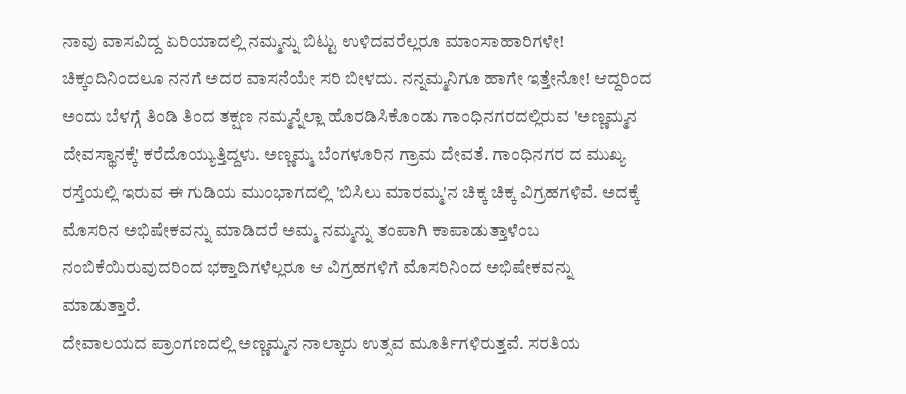ನಾವು ವಾಸವಿದ್ದ ಏರಿಯಾದಲ್ಲಿ ನಮ್ಮನ್ನು ಬಿಟ್ಟು ಉಳಿದವರೆಲ್ಲರೂ ಮಾಂಸಾಹಾರಿಗಳೇ! ಚಿಕ್ಕಂದಿನಿಂದಲೂ ನನಗೆ ಅದರ ವಾಸನೆಯೇ ಸರಿ ಬೀಳದು. ನನ್ನಮ್ಮನಿಗೂ ಹಾಗೇ ಇತ್ತೇನೋ! ಆದ್ದರಿಂದ ಅಂದು ಬೆಳಗ್ಗೆ ತಿಂಡಿ ತಿಂದ ತಕ್ಷಣ ನಮ್ಮನ್ನೆಲ್ಲಾ ಹೊರಡಿಸಿಕೊಂಡು ಗಾಂಧಿನಗರದಲ್ಲಿರುವ 'ಅಣ್ಣಮ್ಮನ ದೇವಸ್ಥಾನಕ್ಕೆ' ಕರೆದೊಯ್ಯುತ್ತಿದ್ದಳು. ಅಣ್ಣಮ್ಮ ಬೆಂಗಳೂರಿನ ಗ್ರಾಮ ದೇವತೆ. ಗಾಂಧಿನಗರ ದ ಮುಖ್ಯ ರಸ್ತೆಯಲ್ಲಿ ಇರುವ ಈ ಗುಡಿಯ ಮುಂಭಾಗದಲ್ಲಿ 'ಬಿಸಿಲು ಮಾರಮ್ಮ'ನ ಚಿಕ್ಕ ಚಿಕ್ಕ ವಿಗ್ರಹಗಳಿವೆ. ಅದಕ್ಕೆ ಮೊಸರಿನ ಅಭಿಷೇಕವನ್ನು ಮಾಡಿದರೆ ಅಮ್ಮ ನಮ್ಮನ್ನು ತಂಪಾಗಿ ಕಾಪಾಡುತ್ತಾಳೆಂಬ ನಂಬಿಕೆಯಿರುವುದರಿಂದ ಭಕ್ತಾದಿಗಳೆಲ್ಲರೂ ಆ ವಿಗ್ರಹಗಳಿಗೆ ಮೊಸರಿನಿಂದ ಅಭಿಷೇಕವನ್ನು ಮಾಡುತ್ತಾರೆ.
ದೇವಾಲಯದ ಪ್ರಾಂಗಣದಲ್ಲಿ ಅಣ್ಣಮ್ಮನ ನಾಲ್ಕಾರು ಉತ್ಸವ ಮೂರ್ತಿಗಳಿರುತ್ತವೆ. ಸರತಿಯ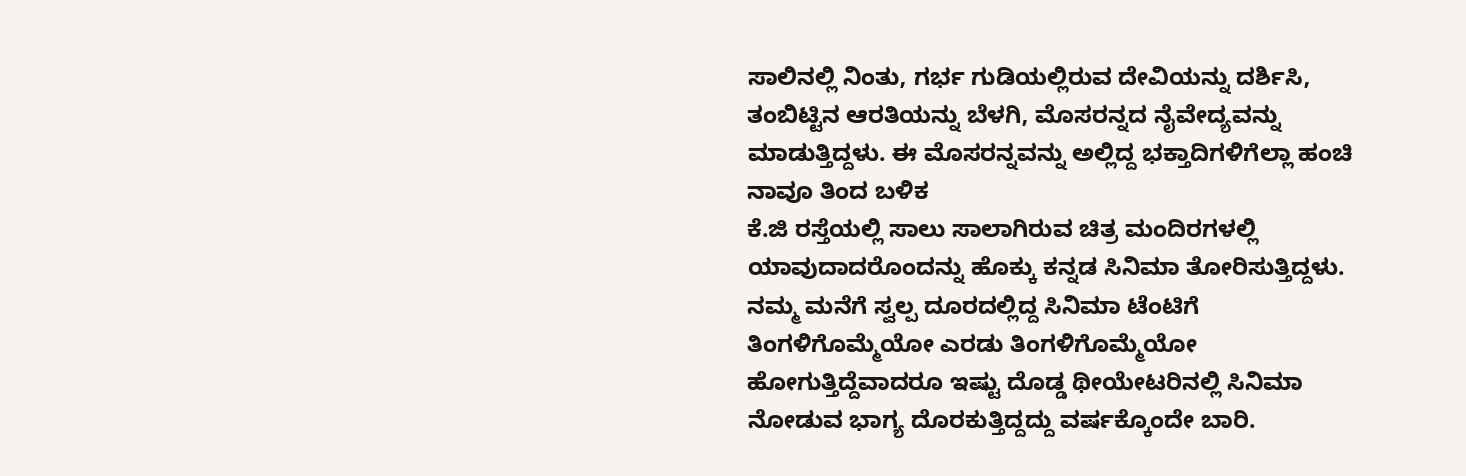ಸಾಲಿನಲ್ಲಿ ನಿಂತು, ಗರ್ಭ ಗುಡಿಯಲ್ಲಿರುವ ದೇವಿಯನ್ನು ದರ್ಶಿಸಿ, ತಂಬಿಟ್ಟಿನ ಆರತಿಯನ್ನು ಬೆಳಗಿ, ಮೊಸರನ್ನದ ನೈವೇದ್ಯವನ್ನು ಮಾಡುತ್ತಿದ್ದಳು. ಈ ಮೊಸರನ್ನವನ್ನು ಅಲ್ಲಿದ್ದ ಭಕ್ತಾದಿಗಳಿಗೆಲ್ಲಾ ಹಂಚಿ ನಾವೂ ತಿಂದ ಬಳಿಕ
ಕೆ.ಜಿ ರಸ್ತೆಯಲ್ಲಿ ಸಾಲು ಸಾಲಾಗಿರುವ ಚಿತ್ರ ಮಂದಿರಗಳಲ್ಲಿ ಯಾವುದಾದರೊಂದನ್ನು ಹೊಕ್ಕು ಕನ್ನಡ ಸಿನಿಮಾ ತೋರಿಸುತ್ತಿದ್ದಳು. ನಮ್ಮ ಮನೆಗೆ ಸ್ವಲ್ಪ ದೂರದಲ್ಲಿದ್ದ ಸಿನಿಮಾ ಟೆಂಟಿಗೆ ತಿಂಗಳಿಗೊಮ್ಮೆಯೋ ಎರಡು ತಿಂಗಳಿಗೊಮ್ಮೆಯೋ ಹೋಗುತ್ತಿದ್ದೆವಾದರೂ ಇಷ್ಟು ದೊಡ್ಡ ಥೀಯೇಟರಿನಲ್ಲಿ ಸಿನಿಮಾ ನೋಡುವ ಭಾಗ್ಯ ದೊರಕುತ್ತಿದ್ದದ್ದು ವರ್ಷಕ್ಕೊಂದೇ ಬಾರಿ.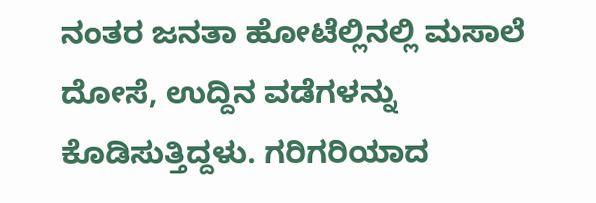ನಂತರ ಜನತಾ ಹೋಟೆಲ್ಲಿನಲ್ಲಿ ಮಸಾಲೆ ದೋಸೆ, ಉದ್ದಿನ ವಡೆಗಳನ್ನು ಕೊಡಿಸುತ್ತಿದ್ದಳು. ಗರಿಗರಿಯಾದ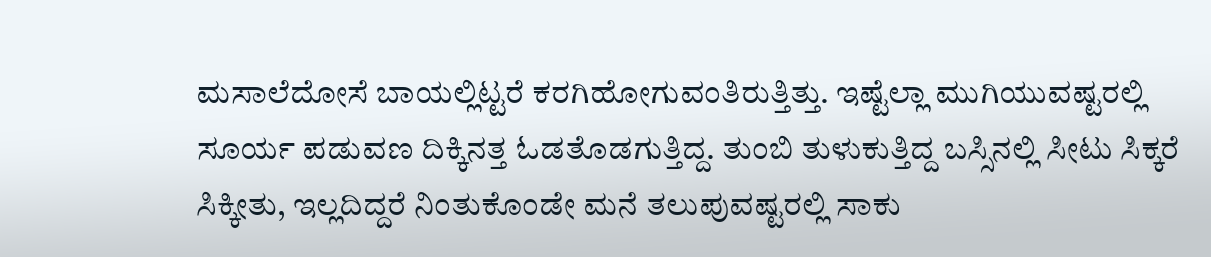ಮಸಾಲೆದೋಸೆ ಬಾಯಲ್ಲಿಟ್ಟರೆ ಕರಗಿಹೋಗುವಂತಿರುತ್ತಿತ್ತು. ಇಷ್ಟೆಲ್ಲಾ ಮುಗಿಯುವಷ್ಟರಲ್ಲಿ ಸೂರ್ಯ ಪಡುವಣ ದಿಕ್ಕಿನತ್ತ ಓಡತೊಡಗುತ್ತಿದ್ದ. ತುಂಬಿ ತುಳುಕುತ್ತಿದ್ದ ಬಸ್ಸಿನಲ್ಲಿ ಸೀಟು ಸಿಕ್ಕರೆ ಸಿಕ್ಕೀತು, ಇಲ್ಲದಿದ್ದರೆ ನಿಂತುಕೊಂಡೇ ಮನೆ ತಲುಪುವಷ್ಟರಲ್ಲಿ ಸಾಕು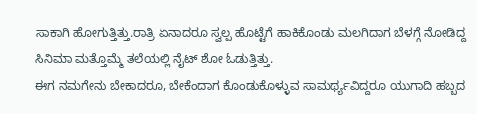ಸಾಕಾಗಿ ಹೋಗುತ್ತಿತ್ತು.ರಾತ್ರಿ ಏನಾದರೂ ಸ್ವಲ್ಪ ಹೊಟ್ಟೆಗೆ ಹಾಕಿಕೊಂಡು ಮಲಗಿದಾಗ ಬೆಳಗ್ಗೆ ನೋಡಿದ್ದ ಸಿನಿಮಾ ಮತ್ತೊಮ್ಮೆ ತಲೆಯಲ್ಲಿ ನೈಟ್ ಶೋ ಓಡುತ್ತಿತ್ತು.
ಈಗ ನಮಗೇನು ಬೇಕಾದರೂ, ಬೇಕೆಂದಾಗ ಕೊಂಡುಕೊಳ್ಳುವ ಸಾಮರ್ಥ್ಯವಿದ್ದರೂ ಯುಗಾದಿ ಹಬ್ಬದ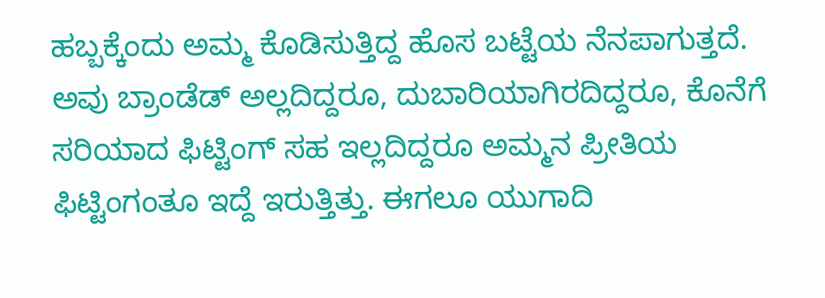ಹಬ್ಬಕ್ಕೆಂದು ಅಮ್ಮ ಕೊಡಿಸುತ್ತಿದ್ದ ಹೊಸ ಬಟ್ಟೆಯ ನೆನಪಾಗುತ್ತದೆ. ಅವು ಬ್ರಾಂಡೆಡ್ ಅಲ್ಲದಿದ್ದರೂ, ದುಬಾರಿಯಾಗಿರದಿದ್ದರೂ, ಕೊನೆಗೆ ಸರಿಯಾದ ಫಿಟ್ಟಿಂಗ್ ಸಹ ಇಲ್ಲದಿದ್ದರೂ ಅಮ್ಮನ ಪ್ರೀತಿಯ ಫಿಟ್ಟಿಂಗಂತೂ ಇದ್ದೆ ಇರುತ್ತಿತ್ತು. ಈಗಲೂ ಯುಗಾದಿ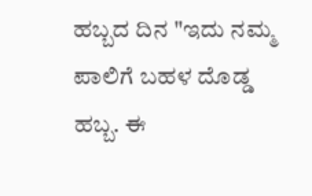ಹಬ್ಬದ ದಿನ "ಇದು ನಮ್ಮ ಪಾಲಿಗೆ ಬಹಳ ದೊಡ್ಡ ಹಬ್ಬ. ಈ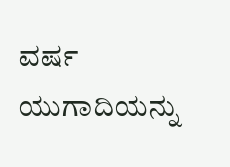ವರ್ಷ ಯುಗಾದಿಯನ್ನು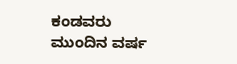ಕಂಡವರು ಮುಂದಿನ ವರ್ಷ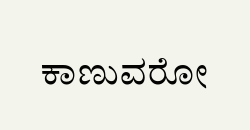ಕಾಣುವರೋ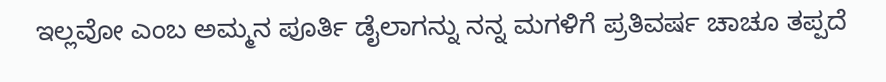ಇಲ್ಲವೋ ಎಂಬ ಅಮ್ಮನ ಪೂರ್ತಿ ಡೈಲಾಗನ್ನು ನನ್ನ ಮಗಳಿಗೆ ಪ್ರತಿವರ್ಷ ಚಾಚೂ ತಪ್ಪದೆ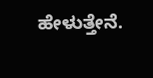ಹೇಳುತ್ತೇನೆ.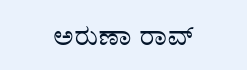ಅರುಣಾ ರಾವ್